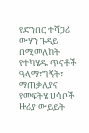የድንበር ተሻጋሪ ውሃን ጉዳይ በሚመለከት የተካሄዱ ጥናቶች ዓላማ፣ግኝት፣ ማጠቃለያና የመፍትሄ ሀሳቦች ዙሪያ ውይይት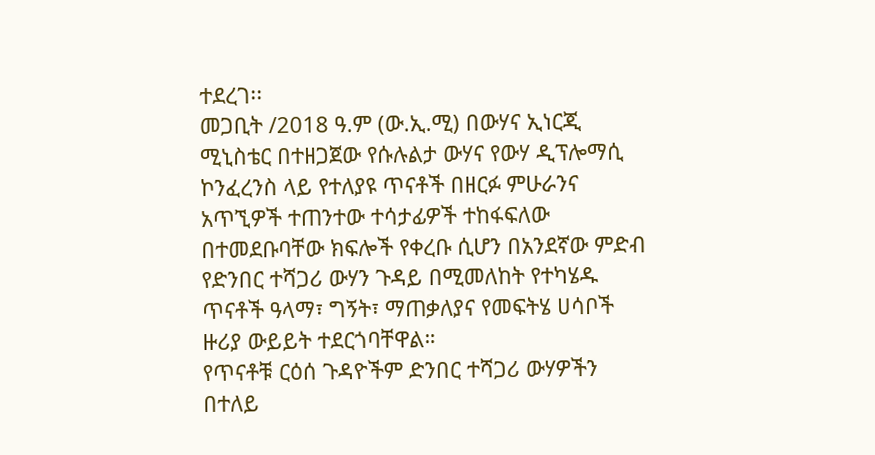ተደረገ፡፡
መጋቢት /2018 ዓ.ም (ው.ኢ.ሚ) በውሃና ኢነርጂ ሚኒስቴር በተዘጋጀው የሱሉልታ ውሃና የውሃ ዲፕሎማሲ ኮንፈረንስ ላይ የተለያዩ ጥናቶች በዘርፉ ምሁራንና አጥኚዎች ተጠንተው ተሳታፊዎች ተከፋፍለው በተመደቡባቸው ክፍሎች የቀረቡ ሲሆን በአንደኛው ምድብ የድንበር ተሻጋሪ ውሃን ጉዳይ በሚመለከት የተካሄዱ ጥናቶች ዓላማ፣ ግኝት፣ ማጠቃለያና የመፍትሄ ሀሳቦች ዙሪያ ውይይት ተደርጎባቸዋል።
የጥናቶቹ ርዕሰ ጉዳዮችም ድንበር ተሻጋሪ ውሃዎችን በተለይ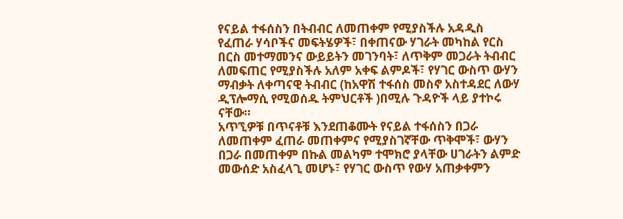የናይል ተፋሰስን በትብብር ለመጠቀም የሚያስችሉ አዳዲስ የፈጠራ ሃሳቦችና መፍትሄዎች፣ በቀጠናው ሃገራት መካከል የርስ በርስ መተማመንና ውይይትን መገንባት፣ ለጥቅም መጋራት ትብብር ለመፍጠር የሚያስችሉ አለም አቀፍ ልምዶች፣ የሃገር ውስጥ ውሃን ማብቃት ለቀጣናዊ ትብብር (ከአዋሽ ተፋሰስ መስኖ አስተዳደር ለውሃ ዲፕሎማሲ የሚወሰዱ ትምህርቶች )በሚሉ ጉዳዮች ላይ ያተኮሩ ናቸው።
አጥኚዎቹ በጥናቶቹ እንደጠቆሙት የናይል ተፋሰስን በጋራ ለመጠቀም ፈጠራ መጠቀምና የሚያስገኛቸው ጥቅሞች፣ ውሃን በጋራ በመጠቀም በኩል መልካም ተሞክሮ ያላቸው ሀገራትን ልምድ መውሰድ አስፈላጊ መሆኑ፣ የሃገር ውስጥ የውሃ አጠቃቀምን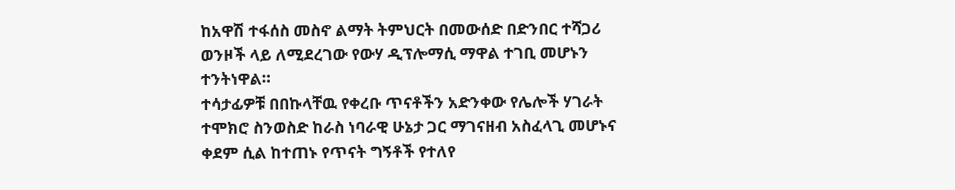ከአዋሽ ተፋሰስ መስኖ ልማት ትምህርት በመውሰድ በድንበር ተሻጋሪ ወንዞች ላይ ለሚደረገው የውሃ ዲፕሎማሲ ማዋል ተገቢ መሆኑን ተንትነዋል።
ተሳታፊዎቹ በበኩላቸዉ የቀረቡ ጥናቶችን አድንቀው የሌሎች ሃገራት ተሞክሮ ስንወስድ ከራስ ነባራዊ ሁኔታ ጋር ማገናዘብ አስፈላጊ መሆኑና ቀደም ሲል ከተጠኑ የጥናት ግኝቶች የተለየ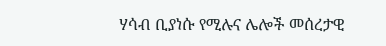ሃሳብ ቢያነሱ የሚሉና ሌሎች መሰረታዊ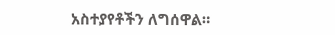አስተያየቶችን ለግሰዋል።